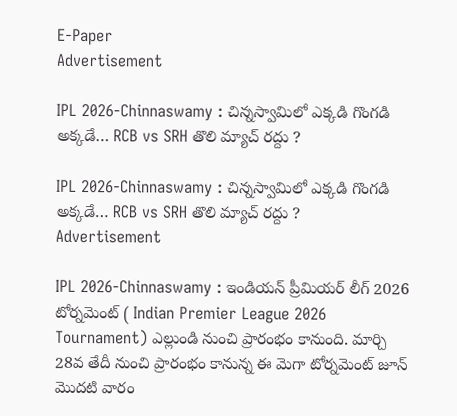E-Paper
Advertisement

IPL 2026-Chinnaswamy : చిన్న‌స్వామిలో ఎక్క‌డి గొంగ‌డి అక్క‌డే… RCB vs SRH తొలి మ్యాచ్ ర‌ద్దు ?

IPL 2026-Chinnaswamy : చిన్న‌స్వామిలో ఎక్క‌డి గొంగ‌డి అక్క‌డే… RCB vs SRH తొలి మ్యాచ్ ర‌ద్దు ?
Advertisement

IPL 2026-Chinnaswamy : ఇండియన్ ప్రీమియర్ లీగ్ 2026 టోర్నమెంట్ ( Indian Premier League 2026 Tournament) ఎల్లుండి నుంచి ప్రారంభం కానుంది. మార్చి 28వ తేదీ నుంచి ప్రారంభం కానున్న ఈ మెగా టోర్నమెంట్ జూన్ మొదటి వారం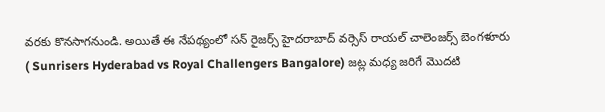వరకు కొనసాగనుండి. అయితే ఈ నేపథ్యంలో సన్ రైజర్స్ హైదరాబాద్ వర్సెస్ రాయల్ చాలెంజర్స్ బెంగళూరు ( Sunrisers Hyderabad vs Royal Challengers Bangalore) జట్ల మధ్య జరిగే మొదటి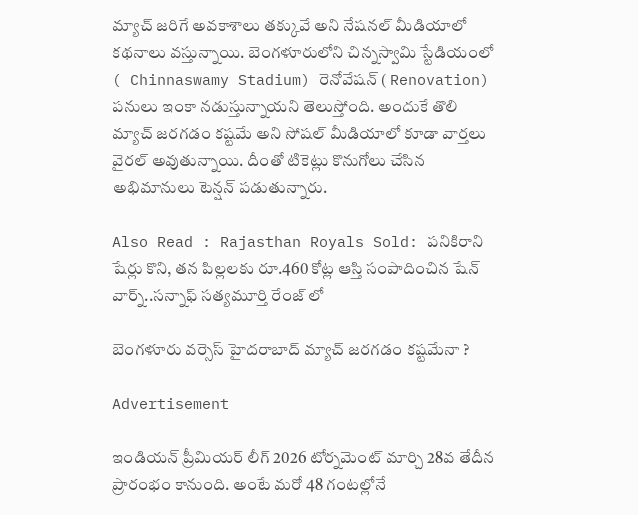మ్యాచ్ జరిగే అవకాశాలు తక్కువే అని నేషనల్ మీడియాలో కథనాలు వస్తున్నాయి. బెంగళూరులోని చిన్నస్వామి స్టేడియంలో ( Chinnaswamy Stadium) రెనోవేషన్ ( Renovation) పనులు ఇంకా నడుస్తున్నాయని తెలుస్తోంది. అందుకే తొలి మ్యాచ్ జరగడం కష్టమే అని సోషల్ మీడియాలో కూడా వార్తలు వైరల్ అవుతున్నాయి. దీంతో టికెట్లు కొనుగోలు చేసిన అభిమానులు టెన్షన్ పడుతున్నారు.

Also Read : Rajasthan Royals Sold: ప‌నికిరాని షేర్లు కొని, త‌న పిల్లలకు రూ.460 కోట్ల ఆస్తి సంపాదించిన షేన్ వార్న్..సన్నాఫ్ సత్యమూర్తి రేంజ్ లో

బెంగళూరు వర్సెస్ హైదరాబాద్ మ్యాచ్ జరగడం కష్టమేనా ?

Advertisement

ఇండియన్ ప్రీమియర్ లీగ్ 2026 టోర్నమెంట్ మార్చి 28వ తేదీన ప్రారంభం కానుంది. అంటే మరో 48 గంటల్లోనే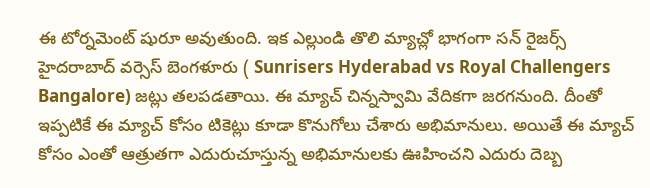ఈ టోర్నమెంట్ షురూ అవుతుంది. ఇక ఎల్లుండి తొలి మ్యాచ్లో భాగంగా సన్ రైజర్స్ హైదరాబాద్ వర్సెస్ బెంగళూరు ( Sunrisers Hyderabad vs Royal Challengers Bangalore) జట్లు తలపడతాయి. ఈ మ్యాచ్ చిన్నస్వామి వేదికగా జరగనుంది. దీంతో ఇప్పటికే ఈ మ్యాచ్ కోసం టికెట్లు కూడా కొనుగోలు చేశారు అభిమానులు. అయితే ఈ మ్యాచ్ కోసం ఎంతో ఆత్రుతగా ఎదురుచూస్తున్న అభిమానులకు ఊహించని ఎదురు దెబ్బ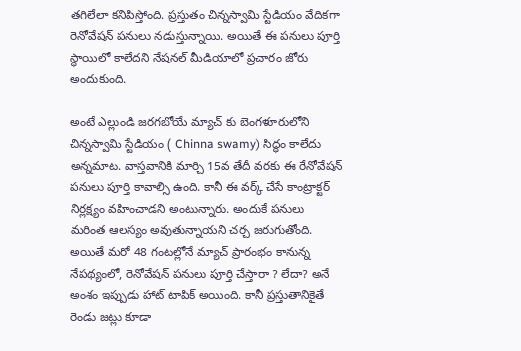తగిలేలా కనిపిస్తోంది. ప్రస్తుతం చిన్నస్వామి స్టేడియం వేదికగా రెనోవేషన్ పనులు నడుస్తున్నాయి. అయితే ఈ పనులు పూర్తి స్థాయిలో కాలేదని నేషనల్ మీడియాలో ప్రచారం జోరు అందుకుంది.

అంటే ఎల్లుండి జరగబోయే మ్యాచ్ కు బెంగళూరులోని చిన్నస్వామి స్టేడియం ( Chinna swamy) సిద్ధం కాలేదు అన్నమాట. వాస్తవానికి మార్చి 15వ తేదీ వరకు ఈ రేనోవేషన్ పనులు పూర్తి కావాల్సి ఉంది. కానీ ఈ వర్క్ చేసే కాంట్రాక్టర్ నిర్లక్ష్యం వహించాడని అంటున్నారు. అందుకే పనులు మరింత ఆలస్యం అవుతున్నాయని చర్చ జరుగుతోంది. అయితే మరో 48 గంటల్లోనే మ్యాచ్ ప్రారంభం కానున్న నేపథ్యంలో, రెనోవేషన్ పనులు పూర్తి చేస్తారా ? లేదా? అనే అంశం ఇప్పుడు హాట్ టాపిక్ అయింది. కానీ ప్రస్తుతానికైతే రెండు జట్లు కూడా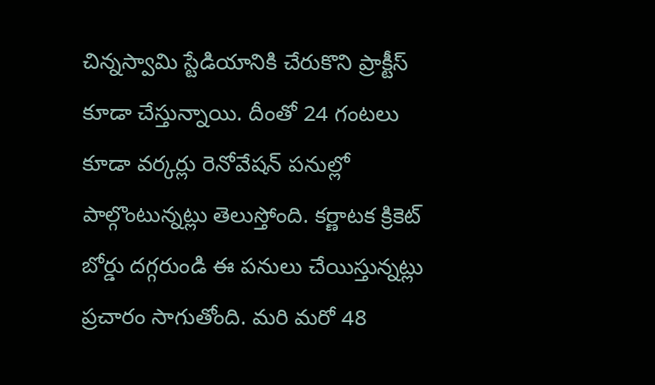చిన్నస్వామి స్టేడియానికి చేరుకొని ప్రాక్టీస్ కూడా చేస్తున్నాయి. దీంతో 24 గంటలు కూడా వర్కర్లు రెనోవేషన్ పనుల్లో పాల్గొంటున్నట్లు తెలుస్తోంది. కర్ణాటక క్రికెట్ బోర్డు దగ్గరుండి ఈ పనులు చేయిస్తున్నట్లు ప్రచారం సాగుతోంది. మరి మరో 48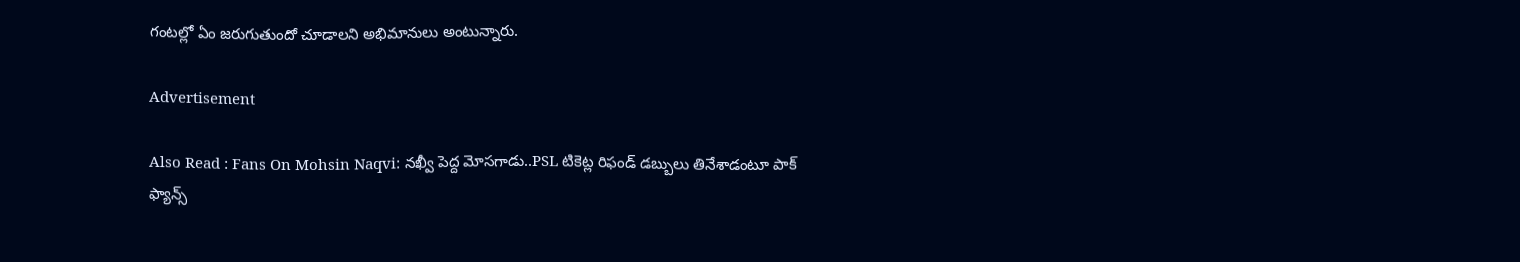గంటల్లో ఏం జరుగుతుందో చూడాలని అభిమానులు అంటున్నారు.

Advertisement

Also Read : Fans On Mohsin Naqvi: న‌ఖ్వీ పెద్ద మోస‌గాడు..PSL టికెట్ల రిఫండ్ డ‌బ్బులు తినేశాడంటూ పాక్ ఫ్యాన్స్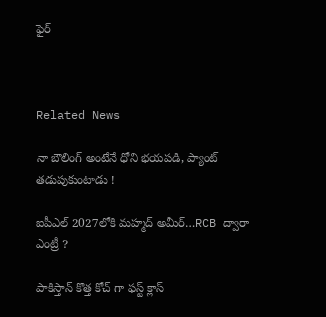ఫైర్



Related News

నా బౌలింగ్ అంటేనే ధోని భ‌య‌ప‌డి, ప్యాంట్ త‌డుపుకుంటాడు !

ఐపీఎల్ 2027లోకి మహ్మద్ అమీర్…RCB ద్వారా ఎంట్రీ ?

పాకిస్తాన్ కొత్త‌ కోచ్ గా ఫ‌స్ట్ క్లాస్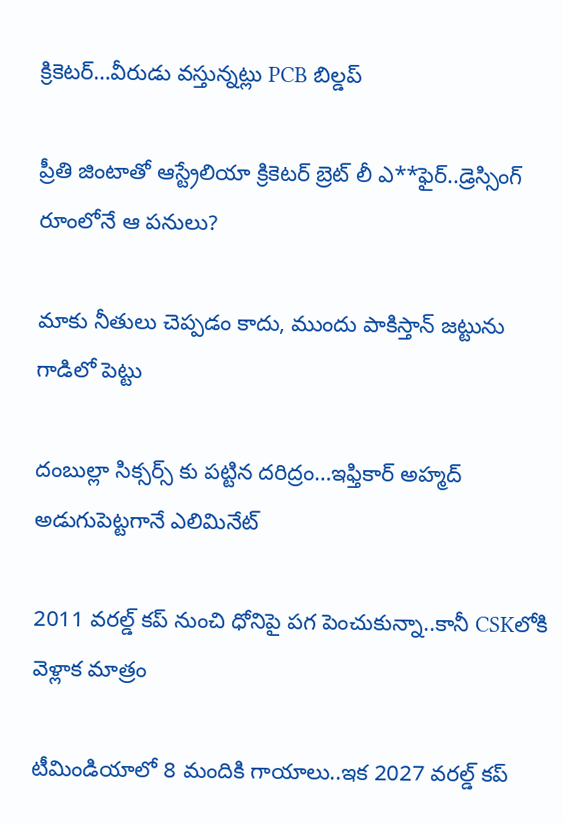క్రికెట‌ర్‌…వీరుడు వ‌స్తున్న‌ట్లు PCB బిల్డ‌ప్

ప్రీతి జింటాతో ఆస్ట్రేలియా క్రికెట‌ర్‌ బ్రెట్ లీ ఎ**ఫైర్‌..డ్రెస్సింగ్ రూంలోనే ఆ ప‌నులు?

మాకు నీతులు చెప్ప‌డం కాదు, ముందు పాకిస్తాన్ జ‌ట్టును గాడిలో పెట్టు

దంబుల్లా సిక్సర్స్ కు ప‌ట్టిన ద‌రిద్రం…ఇఫ్తికార్ అహ్మద్ అడుగుపెట్ట‌గానే ఎలిమినేట్

2011 వ‌ర‌ల్డ్ క‌ప్ నుంచి ధోనిపై ప‌గ పెంచుకున్నా..కానీ CSKలోకి వెళ్లాక మాత్రం

టీమిండియాలో 8 మందికి గాయాలు..ఇక 2027 వ‌ర‌ల్డ్ క‌ప్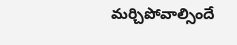మ‌ర్చిపోవాల్సిందే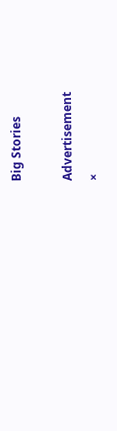Big Stories

Advertisement
×